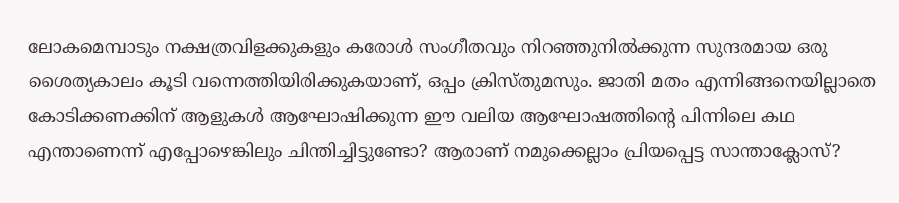ലോകമെമ്പാടും നക്ഷത്രവിളക്കുകളും കരോൾ സംഗീതവും നിറഞ്ഞുനിൽക്കുന്ന സുന്ദരമായ ഒരു ശൈത്യകാലം കൂടി വന്നെത്തിയിരിക്കുകയാണ്, ഒപ്പം ക്രിസ്തുമസും. ജാതി മതം എന്നിങ്ങനെയില്ലാതെ കോടിക്കണക്കിന് ആളുകൾ ആഘോഷിക്കുന്ന ഈ വലിയ ആഘോഷത്തിന്റെ പിന്നിലെ കഥ എന്താണെന്ന് എപ്പോഴെങ്കിലും ചിന്തിച്ചിട്ടുണ്ടോ? ആരാണ് നമുക്കെല്ലാം പ്രിയപ്പെട്ട സാന്താക്ലോസ്?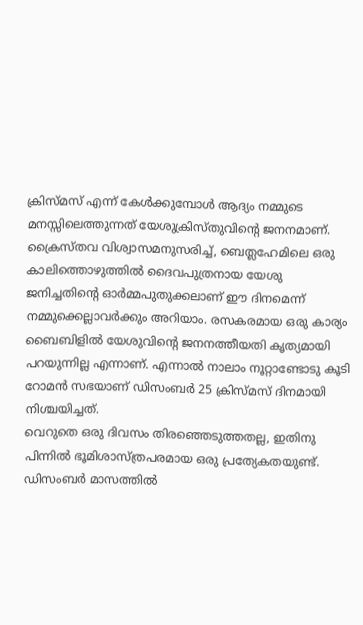ക്രിസ്മസ് എന്ന് കേൾക്കുമ്പോൾ ആദ്യം നമ്മുടെ മനസ്സിലെത്തുന്നത് യേശുക്രിസ്തുവിന്റെ ജനനമാണ്. ക്രൈസ്തവ വിശ്വാസമനുസരിച്ച്, ബെത്ലഹേമിലെ ഒരു കാലിത്തൊഴുത്തിൽ ദൈവപുത്രനായ യേശു ജനിച്ചതിന്റെ ഓർമ്മപുതുക്കലാണ് ഈ ദിനമെന്ന് നമ്മുക്കെല്ലാവർക്കും അറിയാം. രസകരമായ ഒരു കാര്യം ബൈബിളിൽ യേശുവിന്റെ ജനനത്തീയതി കൃത്യമായി പറയുന്നില്ല എന്നാണ്. എന്നാൽ നാലാം നൂറ്റാണ്ടോടു കൂടി റോമൻ സഭയാണ് ഡിസംബർ 25 ക്രിസ്മസ് ദിനമായി നിശ്ചയിച്ചത്.
വെറുതെ ഒരു ദിവസം തിരഞ്ഞെടുത്തതല്ല, ഇതിനു പിന്നിൽ ഭൂമിശാസ്ത്രപരമായ ഒരു പ്രത്യേകതയുണ്ട്. ഡിസംബർ മാസത്തിൽ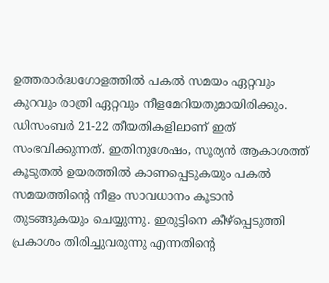ഉത്തരാർദ്ധഗോളത്തിൽ പകൽ സമയം ഏറ്റവും കുറവും രാത്രി ഏറ്റവും നീളമേറിയതുമായിരിക്കും. ഡിസംബർ 21-22 തീയതികളിലാണ് ഇത് സംഭവിക്കുന്നത്. ഇതിനുശേഷം, സൂര്യൻ ആകാശത്ത് കൂടുതൽ ഉയരത്തിൽ കാണപ്പെടുകയും പകൽ സമയത്തിന്റെ നീളം സാവധാനം കൂടാൻ തുടങ്ങുകയും ചെയ്യുന്നു. ഇരുട്ടിനെ കീഴ്പ്പെടുത്തി പ്രകാശം തിരിച്ചുവരുന്നു എന്നതിന്റെ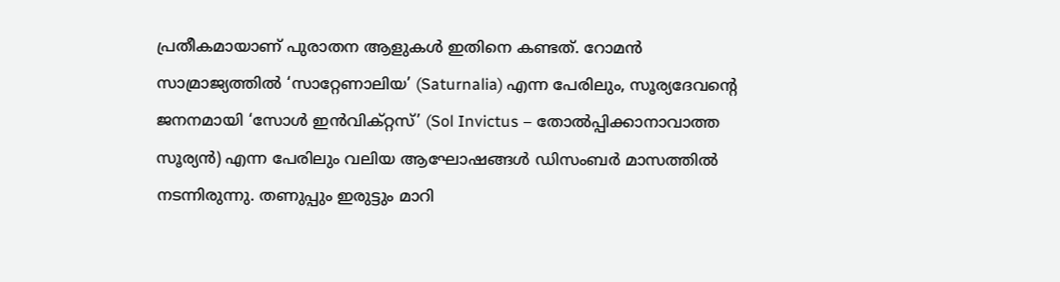പ്രതീകമായാണ് പുരാതന ആളുകൾ ഇതിനെ കണ്ടത്. റോമൻ സാമ്രാജ്യത്തിൽ ‘സാറ്റേണാലിയ’ (Saturnalia) എന്ന പേരിലും, സൂര്യദേവന്റെ ജനനമായി ‘സോൾ ഇൻവിക്റ്റസ്’ (Sol Invictus – തോൽപ്പിക്കാനാവാത്ത സൂര്യൻ) എന്ന പേരിലും വലിയ ആഘോഷങ്ങൾ ഡിസംബർ മാസത്തിൽ നടന്നിരുന്നു. തണുപ്പും ഇരുട്ടും മാറി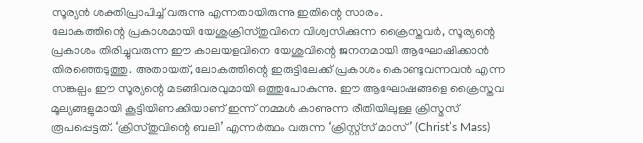സൂര്യൻ ശക്തിപ്രാപിച്ച് വരുന്നു എന്നതായിരുന്നു ഇതിന്റെ സാരം.
ലോകത്തിന്റെ പ്രകാശമായി യേശുക്രിസ്തുവിനെ വിശ്വസിക്കുന്ന ക്രൈസ്തവർ, സൂര്യന്റെ പ്രകാശം തിരിച്ചുവരുന്ന ഈ കാലയളവിനെ യേശുവിന്റെ ജനനമായി ആഘോഷിക്കാൻ തിരഞ്ഞെടുത്തു. അതായത്, ലോകത്തിന്റെ ഇരുട്ടിലേക്ക് പ്രകാശം കൊണ്ടുവന്നവൻ എന്ന സങ്കല്പം ഈ സൂര്യന്റെ മടങ്ങിവരവുമായി ഒത്തുപോകുന്നു. ഈ ആഘോഷങ്ങളെ ക്രൈസ്തവ മൂല്യങ്ങളുമായി കൂട്ടിയിണക്കിയാണ് ഇന്ന് നമ്മൾ കാണുന്ന രീതിയിലുള്ള ക്രിസ്മസ് രൂപപ്പെട്ടത്. ‘ക്രിസ്തുവിന്റെ ബലി’ എന്നർത്ഥം വരുന്ന ‘ക്രിസ്റ്റ്സ് മാസ്’ (Christ’s Mass)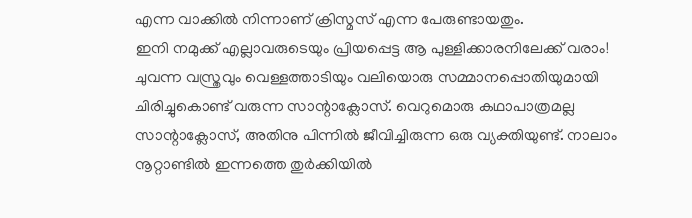എന്ന വാക്കിൽ നിന്നാണ് ക്രിസ്മസ് എന്ന പേരുണ്ടായതും.
ഇനി നമുക്ക് എല്ലാവരുടെയും പ്രിയപ്പെട്ട ആ പുള്ളിക്കാരനിലേക്ക് വരാം! ചുവന്ന വസ്ത്രവും വെള്ളത്താടിയും വലിയൊരു സമ്മാനപ്പൊതിയുമായി ചിരിച്ചുകൊണ്ട് വരുന്ന സാന്റാക്ലോസ്. വെറുമൊരു കഥാപാത്രമല്ല സാന്റാക്ലോസ്, അതിനു പിന്നിൽ ജീവിച്ചിരുന്ന ഒരു വ്യക്തിയുണ്ട്. നാലാം നൂറ്റാണ്ടിൽ ഇന്നത്തെ തുർക്കിയിൽ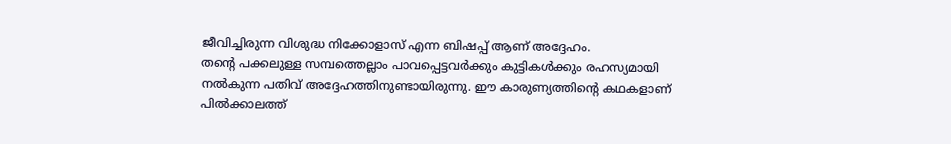ജീവിച്ചിരുന്ന വിശുദ്ധ നിക്കോളാസ് എന്ന ബിഷപ്പ് ആണ് അദ്ദേഹം.
തന്റെ പക്കലുള്ള സമ്പത്തെല്ലാം പാവപ്പെട്ടവർക്കും കുട്ടികൾക്കും രഹസ്യമായി നൽകുന്ന പതിവ് അദ്ദേഹത്തിനുണ്ടായിരുന്നു. ഈ കാരുണ്യത്തിന്റെ കഥകളാണ് പിൽക്കാലത്ത്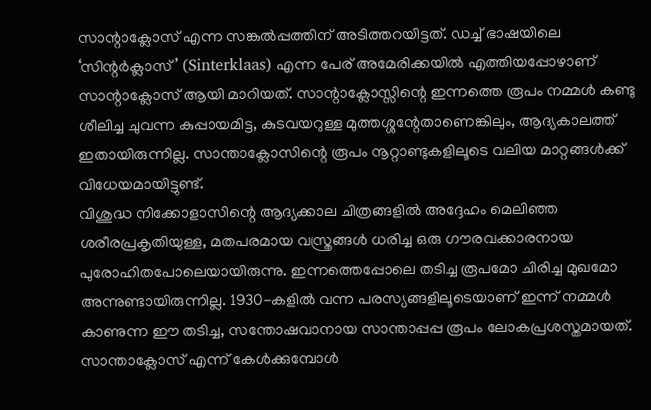സാന്റാക്ലോസ് എന്ന സങ്കൽപ്പത്തിന് അടിത്തറയിട്ടത്. ഡച്ച് ഭാഷയിലെ ‘സിന്റർക്ലാസ്’ (Sinterklaas) എന്ന പേര് അമേരിക്കയിൽ എത്തിയപ്പോഴാണ് സാന്റാക്ലോസ് ആയി മാറിയത്. സാന്റാക്ലോസ്സിന്റെ ഇന്നത്തെ രൂപം നമ്മൾ കണ്ടു ശീലിച്ച ചുവന്ന കുപ്പായമിട്ട, കുടവയറുള്ള മുത്തശ്ശന്റേതാണെങ്കിലും, ആദ്യകാലത്ത് ഇതായിരുന്നില്ല. സാന്താക്ലോസിന്റെ രൂപം നൂറ്റാണ്ടുകളിലൂടെ വലിയ മാറ്റങ്ങൾക്ക് വിധേയമായിട്ടുണ്ട്.
വിശുദ്ധ നിക്കോളാസിന്റെ ആദ്യക്കാല ചിത്രങ്ങളിൽ അദ്ദേഹം മെലിഞ്ഞ ശരീരപ്രകൃതിയുള്ള, മതപരമായ വസ്ത്രങ്ങൾ ധരിച്ച ഒരു ഗൗരവക്കാരനായ പുരോഹിതപോലെയായിരുന്നു. ഇന്നത്തെപ്പോലെ തടിച്ച രൂപമോ ചിരിച്ച മുഖമോ അന്നുണ്ടായിരുന്നില്ല. 1930-കളിൽ വന്ന പരസ്യങ്ങളിലൂടെയാണ് ഇന്ന് നമ്മൾ കാണുന്ന ഈ തടിച്ച, സന്തോഷവാനായ സാന്താപ്പപ്പ രൂപം ലോകപ്രശസ്തമായത്.
സാന്താക്ലോസ് എന്ന് കേൾക്കുമ്പോൾ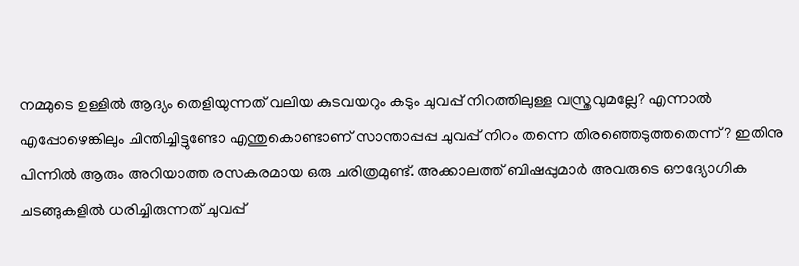നമ്മുടെ ഉള്ളിൽ ആദ്യം തെളിയുന്നത് വലിയ കുടവയറും കടും ചുവപ്പ് നിറത്തിലുള്ള വസ്ത്രവുമല്ലേ? എന്നാൽ എപ്പോഴെങ്കിലും ചിന്തിച്ചിട്ടുണ്ടോ എന്തുകൊണ്ടാണ് സാന്താപ്പപ്പ ചുവപ്പ് നിറം തന്നെ തിരഞ്ഞെടുത്തതെന്ന്? ഇതിനു പിന്നിൽ ആരും അറിയാത്ത രസകരമായ ഒരു ചരിത്രമുണ്ട്. അക്കാലത്ത് ബിഷപ്പുമാർ അവരുടെ ഔദ്യോഗിക ചടങ്ങുകളിൽ ധരിച്ചിരുന്നത് ചുവപ്പ്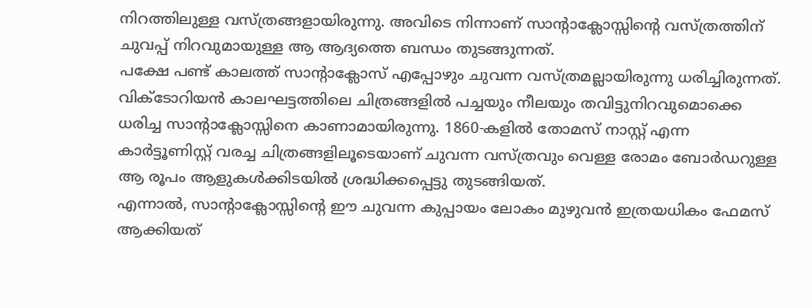നിറത്തിലുള്ള വസ്ത്രങ്ങളായിരുന്നു. അവിടെ നിന്നാണ് സാന്റാക്ലോസ്സിന്റെ വസ്ത്രത്തിന് ചുവപ്പ് നിറവുമായുള്ള ആ ആദ്യത്തെ ബന്ധം തുടങ്ങുന്നത്.
പക്ഷേ പണ്ട് കാലത്ത് സാന്റാക്ലോസ് എപ്പോഴും ചുവന്ന വസ്ത്രമല്ലായിരുന്നു ധരിച്ചിരുന്നത്. വിക്ടോറിയൻ കാലഘട്ടത്തിലെ ചിത്രങ്ങളിൽ പച്ചയും നീലയും തവിട്ടുനിറവുമൊക്കെ ധരിച്ച സാന്റാക്ലോസ്സിനെ കാണാമായിരുന്നു. 1860-കളിൽ തോമസ് നാസ്റ്റ് എന്ന കാർട്ടൂണിസ്റ്റ് വരച്ച ചിത്രങ്ങളിലൂടെയാണ് ചുവന്ന വസ്ത്രവും വെള്ള രോമം ബോർഡറുള്ള ആ രൂപം ആളുകൾക്കിടയിൽ ശ്രദ്ധിക്കപ്പെട്ടു തുടങ്ങിയത്.
എന്നാൽ, സാന്റാക്ലോസ്സിന്റെ ഈ ചുവന്ന കുപ്പായം ലോകം മുഴുവൻ ഇത്രയധികം ഫേമസ് ആക്കിയത്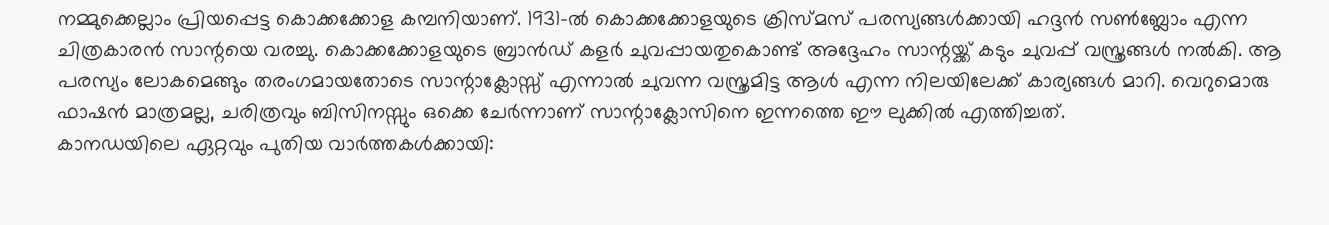നമ്മുക്കെല്ലാം പ്രിയപ്പെട്ട കൊക്കക്കോള കമ്പനിയാണ്. 1931-ൽ കൊക്കക്കോളയുടെ ക്രിസ്മസ് പരസ്യങ്ങൾക്കായി ഹദ്ദൻ സൺബ്ലോം എന്ന ചിത്രകാരൻ സാന്റയെ വരച്ചു. കൊക്കക്കോളയുടെ ബ്രാൻഡ് കളർ ചുവപ്പായതുകൊണ്ട് അദ്ദേഹം സാന്റയ്ക്ക് കടും ചുവപ്പ് വസ്ത്രങ്ങൾ നൽകി. ആ പരസ്യം ലോകമെങ്ങും തരംഗമായതോടെ സാന്റാക്ലോസ്സ് എന്നാൽ ചുവന്ന വസ്ത്രമിട്ട ആൾ എന്ന നിലയിലേക്ക് കാര്യങ്ങൾ മാറി. വെറുമൊരു ഫാഷൻ മാത്രമല്ല, ചരിത്രവും ബിസിനസ്സും ഒക്കെ ചേർന്നാണ് സാന്റാക്ലോസിനെ ഇന്നത്തെ ഈ ലുക്കിൽ എത്തിച്ചത്.
കാനഡയിലെ ഏറ്റവും പുതിയ വാർത്തകൾക്കായി: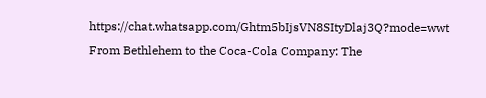https://chat.whatsapp.com/Ghtm5bIjsVN8SItyDlaj3Q?mode=wwt
From Bethlehem to the Coca-Cola Company: The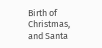Birth of Christmas, and Santa